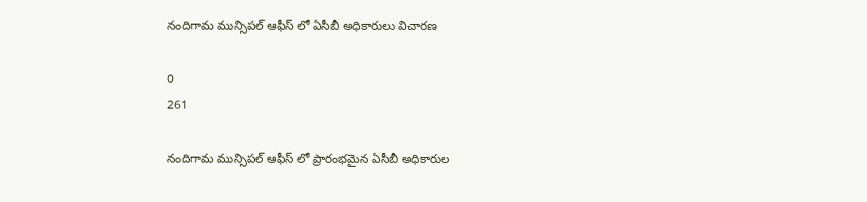నందిగామ మున్సిపల్ ఆఫీస్ లో ఏసీబీ అధికారులు విచారణ

0
261

నందిగామ మున్సిపల్ ఆఫీస్ లో ప్రారంభమైన ఏసీబీ అధికారుల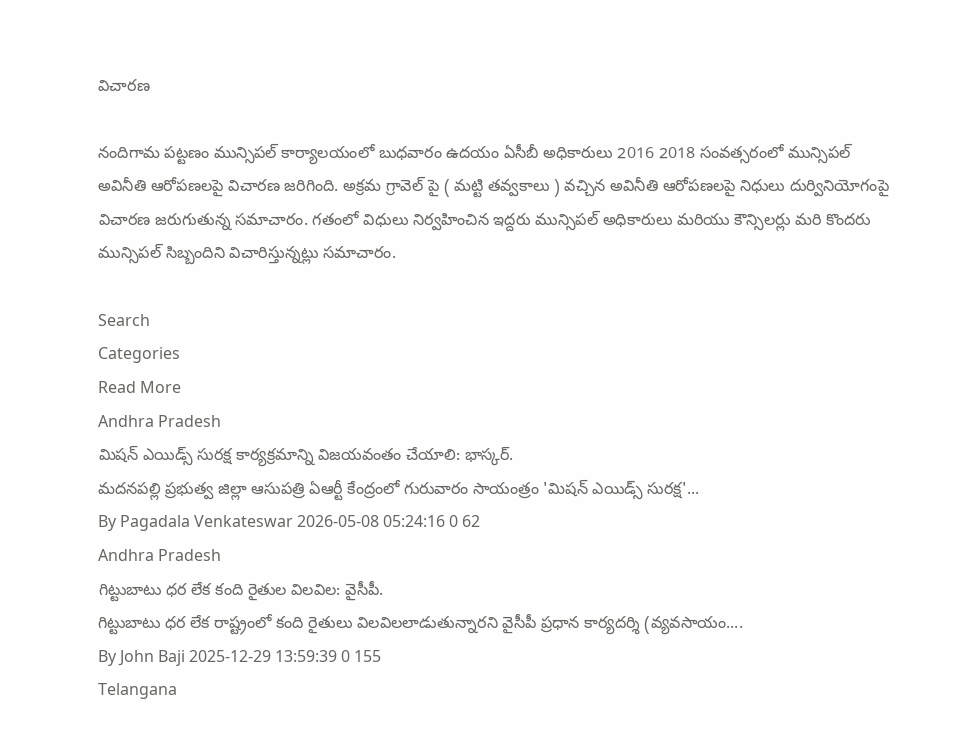విచారణ

నందిగామ పట్టణం మున్సిపల్ కార్యాలయంలో బుధవారం ఉదయం ఏసీబీ అధికారులు 2016 2018 సంవత్సరంలో మున్సిపల్ అవినీతి ఆరోపణలపై విచారణ జరిగింది. అక్రమ గ్రావెల్ పై ( మట్టి తవ్వకాలు ) వచ్చిన అవినీతి ఆరోపణలపై నిధులు దుర్వినియోగంపై విచారణ జరుగుతున్న సమాచారం. గతంలో విధులు నిర్వహించిన ఇద్దరు మున్సిపల్ అధికారులు మరియు కౌన్సిలర్లు మరి కొందరు మున్సిపల్ సిబ్బందిని విచారిస్తున్నట్లు సమాచారం.

Search
Categories
Read More
Andhra Pradesh
మిషన్ ఎయిడ్స్ సురక్ష కార్యక్రమాన్ని విజయవంతం చేయాలి: భాస్కర్.
మదనపల్లి ప్రభుత్వ జిల్లా ఆసుపత్రి ఏఆర్టీ కేంద్రంలో గురువారం సాయంత్రం 'మిషన్ ఎయిడ్స్ సురక్ష'...
By Pagadala Venkateswar 2026-05-08 05:24:16 0 62
Andhra Pradesh
గిట్టుబాటు ధర లేక కంది రైతుల విలవిల: వైసీపీ.
గిట్టుబాటు ధర లేక రాష్ట్రంలో కంది రైతులు విలవిలలాడుతున్నారని వైసీపీ ప్రధాన కార్యదర్శి (వ్యవసాయం....
By John Baji 2025-12-29 13:59:39 0 155
Telangana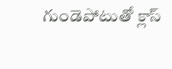గుండెపోటుతో క్లాస్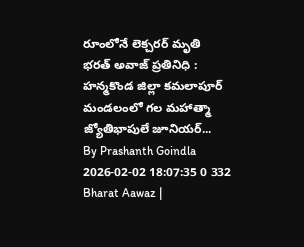రూంలోనే లెక్చరర్ మృతి
భరత్ అవాజ్ ప్రతినిధి :  హన్మకొండ జిల్లా కమలాపూర్ మండలంలో గల మహాత్మా జ్యోతిభాపులే జూనియర్...
By Prashanth Goindla 2026-02-02 18:07:35 0 332
Bharat Aawaz |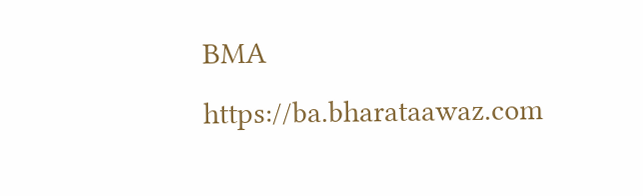BMA https://ba.bharataawaz.com